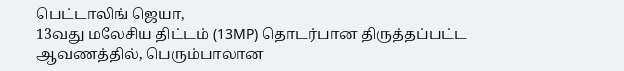பெட்டாலிங் ஜெயா,
13வது மலேசிய திட்டம் (13MP) தொடர்பான திருத்தப்பட்ட ஆவணத்தில், பெரும்பாலான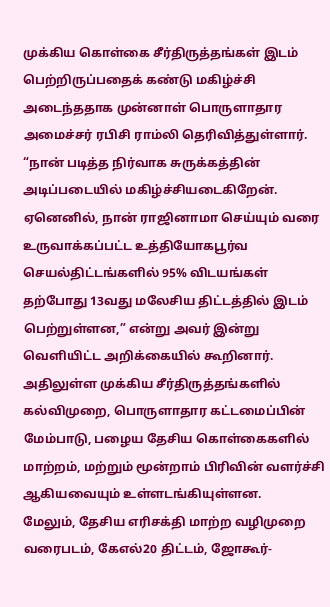முக்கிய கொள்கை சீர்திருத்தங்கள் இடம் பெற்றிருப்பதைக் கண்டு மகிழ்ச்சி அடைந்ததாக முன்னாள் பொருளாதார அமைச்சர் ரபிசி ராம்லி தெரிவித்துள்ளார்.
“நான் படித்த நிர்வாக சுருக்கத்தின் அடிப்படையில் மகிழ்ச்சியடைகிறேன். ஏனெனில், நான் ராஜினாமா செய்யும் வரை உருவாக்கப்பட்ட உத்தியோகபூர்வ செயல்திட்டங்களில் 95% விடயங்கள் தற்போது 13வது மலேசிய திட்டத்தில் இடம் பெற்றுள்ளன,” என்று அவர் இன்று வெளியிட்ட அறிக்கையில் கூறினார்.
அதிலுள்ள முக்கிய சீர்திருத்தங்களில் கல்விமுறை, பொருளாதார கட்டமைப்பின் மேம்பாடு, பழைய தேசிய கொள்கைகளில் மாற்றம், மற்றும் மூன்றாம் பிரிவின் வளர்ச்சி ஆகியவையும் உள்ளடங்கியுள்ளன.
மேலும், தேசிய எரிசக்தி மாற்ற வழிமுறை வரைபடம், கேஎல்20 திட்டம், ஜோகூர்-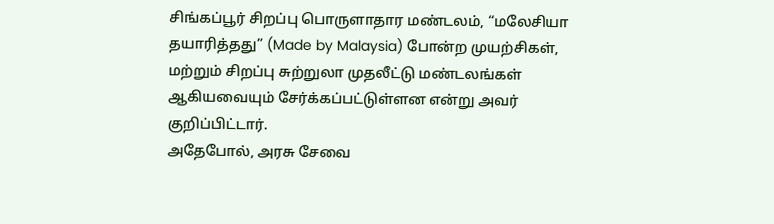சிங்கப்பூர் சிறப்பு பொருளாதார மண்டலம், “மலேசியா தயாரித்தது” (Made by Malaysia) போன்ற முயற்சிகள், மற்றும் சிறப்பு சுற்றுலா முதலீட்டு மண்டலங்கள் ஆகியவையும் சேர்க்கப்பட்டுள்ளன என்று அவர் குறிப்பிட்டார்.
அதேபோல், அரசு சேவை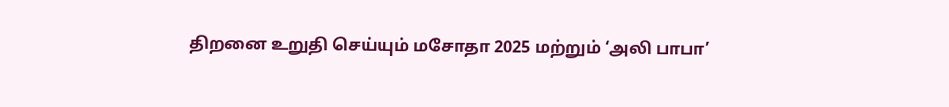திறனை உறுதி செய்யும் மசோதா 2025 மற்றும் ‘அலி பாபா’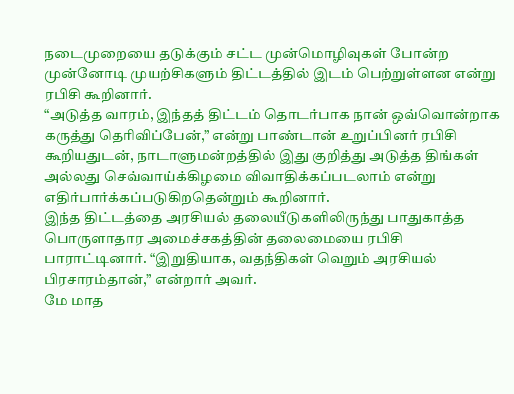நடைமுறையை தடுக்கும் சட்ட முன்மொழிவுகள் போன்ற முன்னோடி முயற்சிகளும் திட்டத்தில் இடம் பெற்றுள்ளன என்று ரபிசி கூறினார்.
“அடுத்த வாரம், இந்தத் திட்டம் தொடர்பாக நான் ஒவ்வொன்றாக கருத்து தெரிவிப்பேன்,” என்று பாண்டான் உறுப்பினர் ரபிசி கூறியதுடன், நாடாளுமன்றத்தில் இது குறித்து அடுத்த திங்கள் அல்லது செவ்வாய்க்கிழமை விவாதிக்கப்படலாம் என்று எதிர்பார்க்கப்படுகிறதென்றும் கூறினார்.
இந்த திட்டத்தை அரசியல் தலையீடுகளிலிருந்து பாதுகாத்த பொருளாதார அமைச்சகத்தின் தலைமையை ரபிசி பாராட்டினார். “இறுதியாக, வதந்திகள் வெறும் அரசியல் பிரசாரம்தான்,” என்றார் அவர்.
மே மாத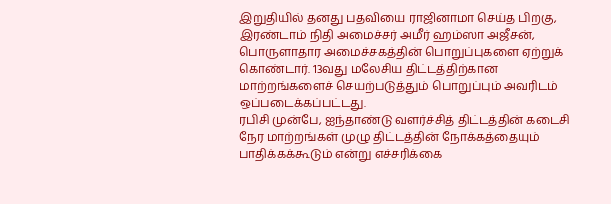இறுதியில் தனது பதவியை ராஜினாமா செய்த பிறகு, இரண்டாம் நிதி அமைச்சர் அமீர் ஹம்ஸா அஜீசன், பொருளாதார அமைச்சகத்தின் பொறுப்புகளை ஏற்றுக் கொண்டார். 13வது மலேசிய திட்டத்திற்கான மாற்றங்களைச் செயற்படுத்தும் பொறுப்பும் அவரிடம் ஒப்படைக்கப்பட்டது.
ரபிசி முன்பே, ஐந்தாண்டு வளர்ச்சித் திட்டத்தின் கடைசி நேர மாற்றங்கள் முழு திட்டத்தின் நோக்கத்தையும் பாதிக்கக்கூடும் என்று எச்சரிக்கை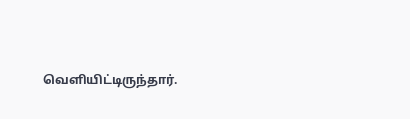வெளியிட்டிருந்தார்.